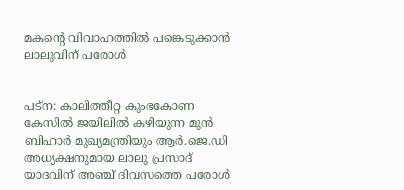മകന്‍റെ വിവാഹത്തില്‍ പങ്കെടുക്കാന്‍ ലാലുവിന് പരോള്‍


പട്ന: കാലിത്തീറ്റ കുംഭകോണ കേസില്‍ ജയിലില്‍ കഴിയുന്ന മുന്‍ ബിഹാര്‍ മുഖ്യമന്ത്രിയും ആര്‍.ജെ.ഡി അധ്യക്ഷനുമായ ലാലു പ്രസാദ് യാദവിന് അഞ്ച് ദിവസത്തെ പരോള്‍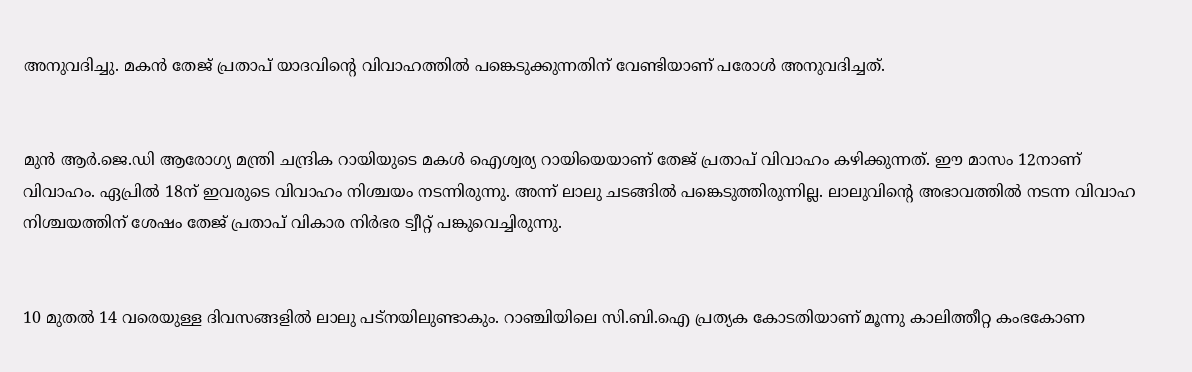അനുവദിച്ചു. മകന്‍ തേജ് പ്രതാപ് യാദവിന്‍റെ വിവാഹത്തില്‍ പങ്കെടുക്കുന്നതിന് വേണ്ടിയാണ് പരോള്‍ അനുവദിച്ചത്.


മുന്‍ ആര്‍.ജെ.ഡി ആരോഗ്യ മന്ത്രി ചന്ദ്രിക റായിയുടെ മകള്‍ ഐശ്വര്യ റായിയെയാണ് തേജ് പ്രതാപ് വിവാഹം കഴിക്കുന്നത്. ഈ മാസം 12നാണ് വിവാഹം. ഏപ്രില്‍ 18ന് ഇവരുടെ വിവാഹം നിശ്ചയം നടന്നിരുന്നു. അന്ന് ലാലു ചടങ്ങില്‍ പങ്കെടുത്തിരുന്നില്ല. ലാലുവിന്‍റെ അഭാവത്തില്‍ നടന്ന വിവാഹ നിശ്ചയത്തിന് ശേഷം തേജ് പ്രതാപ് വികാര നിര്‍ഭര ട്വീറ്റ് പങ്കുവെച്ചിരുന്നു.


10 മുതല്‍ 14 വരെയുള്ള ദിവസങ്ങളില്‍ ലാലു പട്നയിലുണ്ടാകും. റാഞ്ചിയിലെ സി.ബി.ഐ പ്രത്യക കോടതിയാണ് മൂന്നു കാലിത്തീറ്റ കംഭകോണ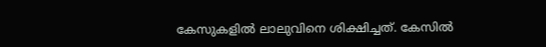കേസുകളില്‍ ലാലുവിനെ ശിക്ഷിച്ചത്‌. കേസില്‍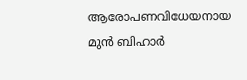ആരോപണവിധേയനായ മുന്‍ ബിഹാര്‍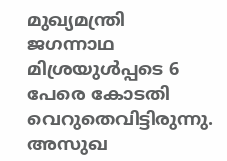മുഖ്യമന്ത്രി ജഗന്നാഥ മിശ്രയുള്‍പ്പടെ 6 പേരെ കോടതി വെറുതെവിട്ടിരുന്നു. അസുഖ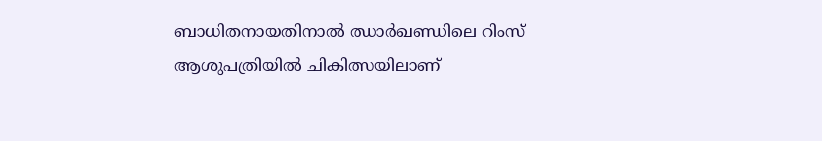ബാധിതനായതിനാല്‍ ഝാര്‍ഖണ്ഡിലെ റിംസ്‌ ആശുപത്രിയില്‍ ചികിത്സയിലാണ്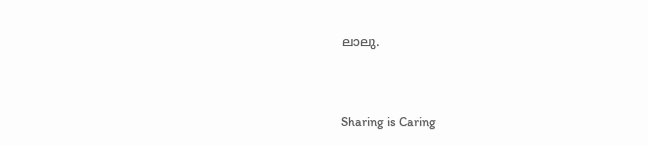ലാലു.



Sharing is Caring